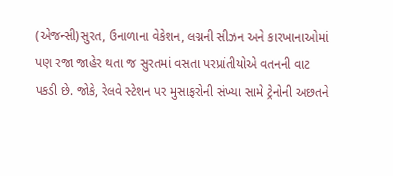(એજન્સી)સુરત, ઉનાળાના વેકેશન, લગ્નની સીઝન અને કારખાનાઓમાં પણ રજા જાહેર થતા જ સુરતમાં વસતા પરપ્રાંતીયોએ વતનની વાટ પકડી છે. જોકે, રેલવે સ્ટેશન પર મુસાફરોની સંખ્યા સામે ટ્રેનોની અછતને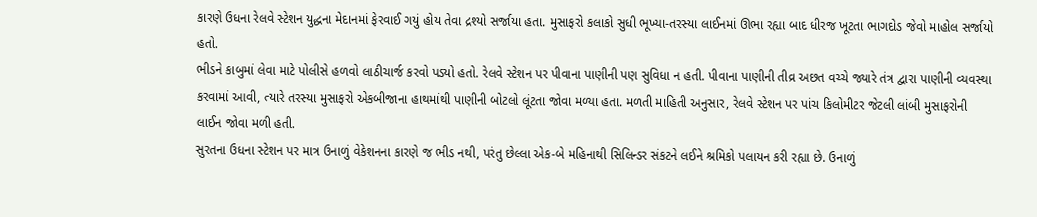કારણે ઉધના રેલવે સ્ટેશન યુદ્ધના મેદાનમાં ફેરવાઈ ગયું હોય તેવા દ્રશ્યો સર્જાયા હતા. મુસાફરો કલાકો સુધી ભૂખ્યા-તરસ્યા લાઈનમાં ઊભા રહ્યા બાદ ધીરજ ખૂટતા ભાગદોડ જેવો માહોલ સર્જાયો હતો.
ભીડને કાબુમાં લેવા માટે પોલીસે હળવો લાઠીચાર્જ કરવો પડ્યો હતો. રેલવે સ્ટેશન પર પીવાના પાણીની પણ સુવિધા ન હતી. પીવાના પાણીની તીવ્ર અછત વચ્ચે જ્યારે તંત્ર દ્વારા પાણીની વ્યવસ્થા કરવામાં આવી, ત્યારે તરસ્યા મુસાફરો એકબીજાના હાથમાંથી પાણીની બોટલો લૂંટતા જોવા મળ્યા હતા. મળતી માહિતી અનુસાર, રેલવે સ્ટેશન પર પાંચ કિલોમીટર જેટલી લાંબી મુસાફરોની લાઈન જોવા મળી હતી.
સુરતના ઉધના સ્ટેશન પર માત્ર ઉનાળું વેકેશનના કારણે જ ભીડ નથી, પરંતુ છેલ્લા એક-બે મહિનાથી સિલિન્ડર સંકટને લઈને શ્રમિકો પલાયન કરી રહ્યા છે. ઉનાળું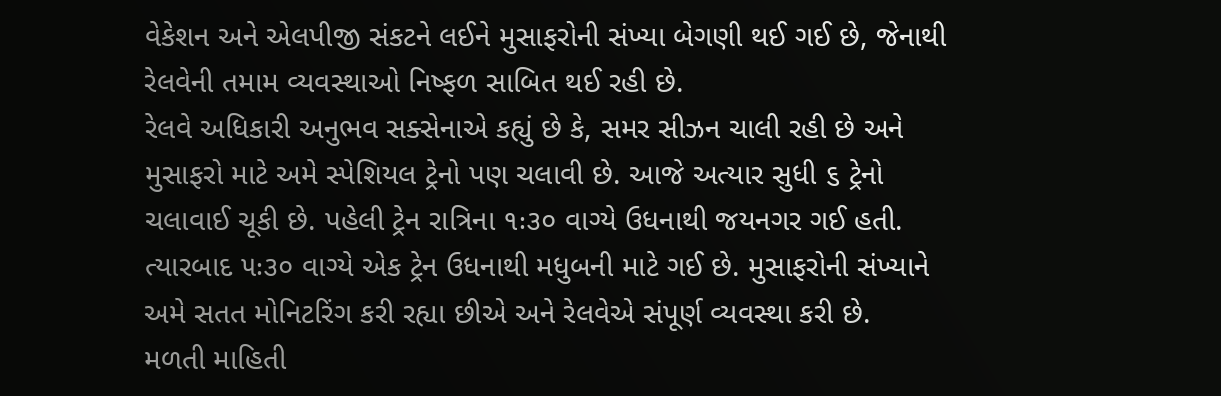વેકેશન અને એલપીજી સંકટને લઈને મુસાફરોની સંખ્યા બેગણી થઈ ગઈ છે, જેનાથી રેલવેની તમામ વ્યવસ્થાઓ નિષ્ફળ સાબિત થઈ રહી છે.
રેલવે અધિકારી અનુભવ સક્સેનાએ કહ્યું છે કે, સમર સીઝન ચાલી રહી છે અને મુસાફરો માટે અમે સ્પેશિયલ ટ્રેનો પણ ચલાવી છે. આજે અત્યાર સુધી ૬ ટ્રેનો ચલાવાઈ ચૂકી છે. પહેલી ટ્રેન રાત્રિના ૧ઃ૩૦ વાગ્યે ઉધનાથી જયનગર ગઈ હતી. ત્યારબાદ ૫ઃ૩૦ વાગ્યે એક ટ્રેન ઉધનાથી મધુબની માટે ગઈ છે. મુસાફરોની સંખ્યાને અમે સતત મોનિટરિંગ કરી રહ્યા છીએ અને રેલવેએ સંપૂર્ણ વ્યવસ્થા કરી છે.
મળતી માહિતી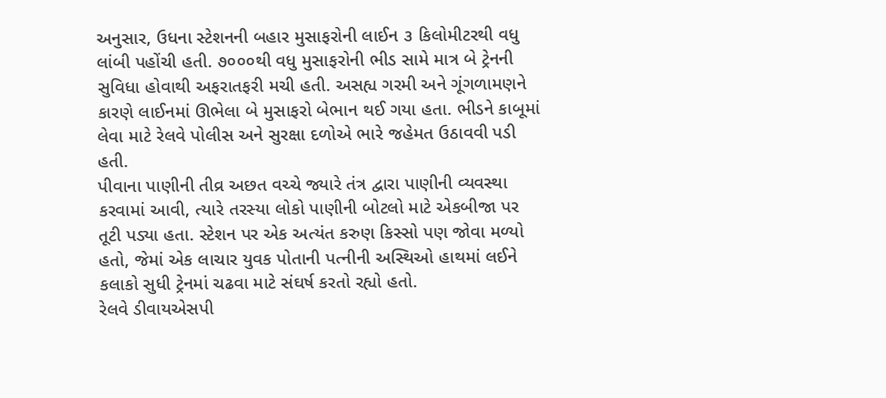અનુસાર, ઉધના સ્ટેશનની બહાર મુસાફરોની લાઈન ૩ કિલોમીટરથી વધુ લાંબી પહોંચી હતી. ૭૦૦૦થી વધુ મુસાફરોની ભીડ સામે માત્ર બે ટ્રેનની સુવિધા હોવાથી અફરાતફરી મચી હતી. અસહ્ય ગરમી અને ગૂંગળામણને કારણે લાઈનમાં ઊભેલા બે મુસાફરો બેભાન થઈ ગયા હતા. ભીડને કાબૂમાં લેવા માટે રેલવે પોલીસ અને સુરક્ષા દળોએ ભારે જહેમત ઉઠાવવી પડી હતી.
પીવાના પાણીની તીવ્ર અછત વચ્ચે જ્યારે તંત્ર દ્વારા પાણીની વ્યવસ્થા કરવામાં આવી, ત્યારે તરસ્યા લોકો પાણીની બોટલો માટે એકબીજા પર તૂટી પડ્યા હતા. સ્ટેશન પર એક અત્યંત કરુણ કિસ્સો પણ જોવા મળ્યો હતો, જેમાં એક લાચાર યુવક પોતાની પત્નીની અસ્થિઓ હાથમાં લઈને કલાકો સુધી ટ્રેનમાં ચઢવા માટે સંઘર્ષ કરતો રહ્યો હતો.
રેલવે ડીવાયએસપી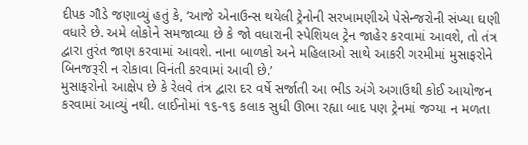દીપક ગૌડે જણાવ્યું હતું કે, ‘આજે એનાઉન્સ થયેલી ટ્રેનોની સરખામણીએ પેસેન્જરોની સંખ્યા ઘણી વધારે છે. અમે લોકોને સમજાવ્યા છે કે જો વધારાની સ્પેશિયલ ટ્રેન જાહેર કરવામાં આવશે, તો તંત્ર દ્વારા તુરંત જાણ કરવામાં આવશે. નાના બાળકો અને મહિલાઓ સાથે આકરી ગરમીમાં મુસાફરોને બિનજરૂરી ન રોકાવા વિનંતી કરવામાં આવી છે.’
મુસાફરોનો આક્ષેપ છે કે રેલવે તંત્ર દ્વારા દર વર્ષે સર્જાતી આ ભીડ અંગે અગાઉથી કોઈ આયોજન કરવામાં આવ્યું નથી. લાઈનોમાં ૧૬-૧૬ કલાક સુધી ઊભા રહ્યા બાદ પણ ટ્રેનમાં જગ્યા ન મળતા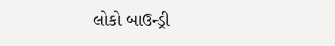લોકો બાઉન્ડ્રી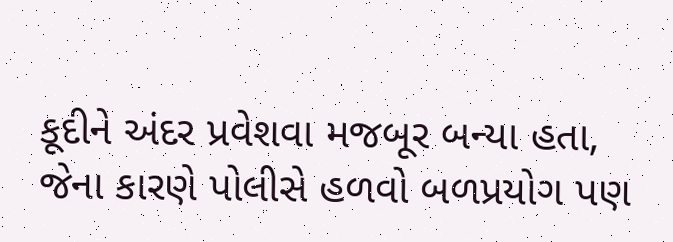કૂદીને અંદર પ્રવેશવા મજબૂર બન્યા હતા, જેના કારણે પોલીસે હળવો બળપ્રયોગ પણ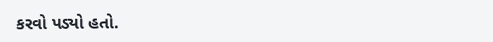કરવો પડ્યો હતો.